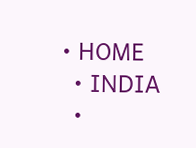• HOME
  • INDIA
  •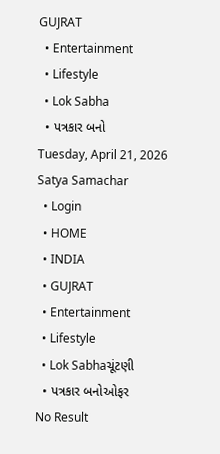GUJRAT
  • Entertainment
  • Lifestyle
  • Lok Sabha
  • પત્રકાર બનો
Tuesday, April 21, 2026
Satya Samachar
  • Login
  • HOME
  • INDIA
  • GUJRAT
  • Entertainment
  • Lifestyle
  • Lok Sabhaચૂંટણી
  • પત્રકાર બનોઓફર
No Result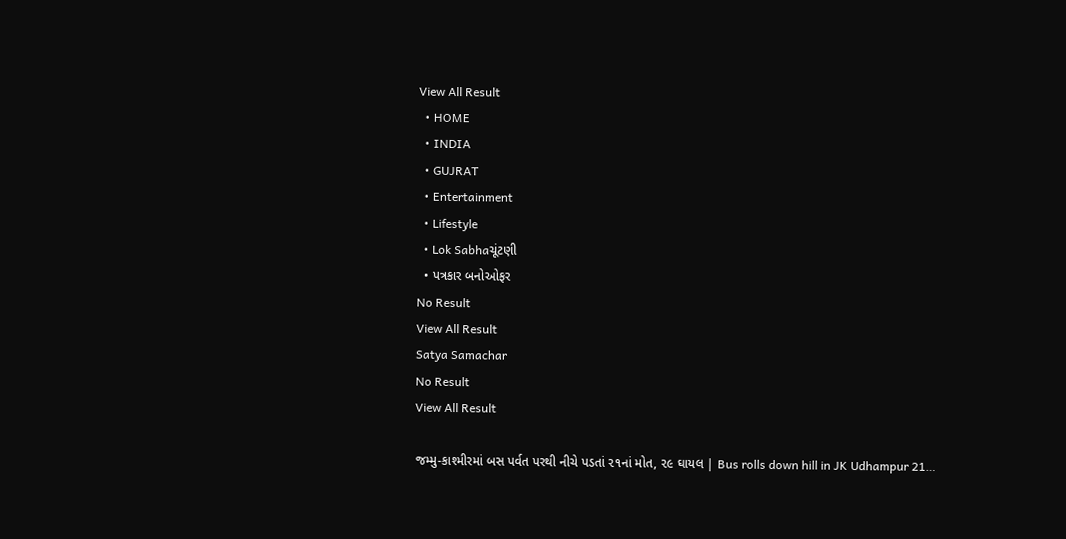View All Result
  • HOME
  • INDIA
  • GUJRAT
  • Entertainment
  • Lifestyle
  • Lok Sabhaચૂંટણી
  • પત્રકાર બનોઓફર
No Result
View All Result
Satya Samachar
No Result
View All Result

જમ્મુ-કાશ્મીરમાં બસ પર્વત પરથી નીચે પડતાં ૨૧નાં મોત, ૨૯ ઘાયલ | Bus rolls down hill in JK Udhampur 21…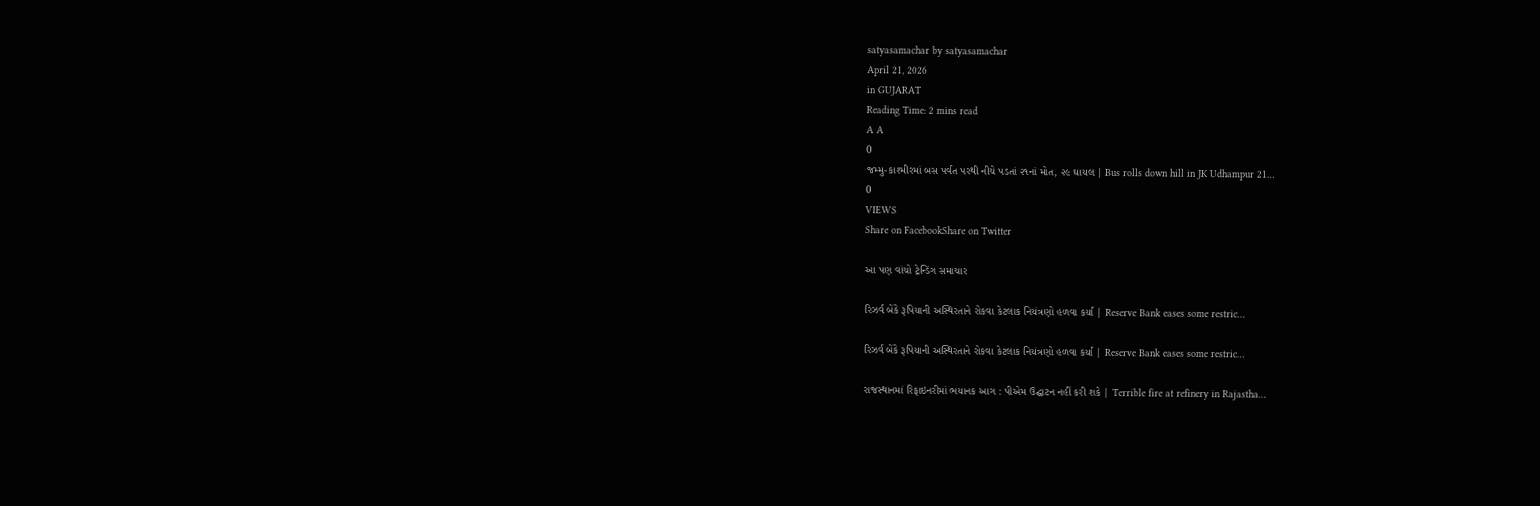satyasamachar by satyasamachar
April 21, 2026
in GUJARAT
Reading Time: 2 mins read
A A
0
જમ્મુ-કાશ્મીરમાં બસ પર્વત પરથી નીચે પડતાં ૨૧નાં મોત, ૨૯ ઘાયલ | Bus rolls down hill in JK Udhampur 21…
0
VIEWS
Share on FacebookShare on Twitter

આ પણ વાંચો ટ્રેન્ડિંગ સમાચાર

રિઝર્વ બેંકે રૂપિયાની અસ્થિરતાને રોકવા કેટલાક નિયંત્રણો હળવા કર્યા | Reserve Bank eases some restric…

રિઝર્વ બેંકે રૂપિયાની અસ્થિરતાને રોકવા કેટલાક નિયંત્રણો હળવા કર્યા | Reserve Bank eases some restric…

રાજસ્થાનમાં રિફાઇનરીમાં ભયાનક આગ : પીએમ ઉદ્ઘાટન નહીં કરી શકે | Terrible fire at refinery in Rajastha…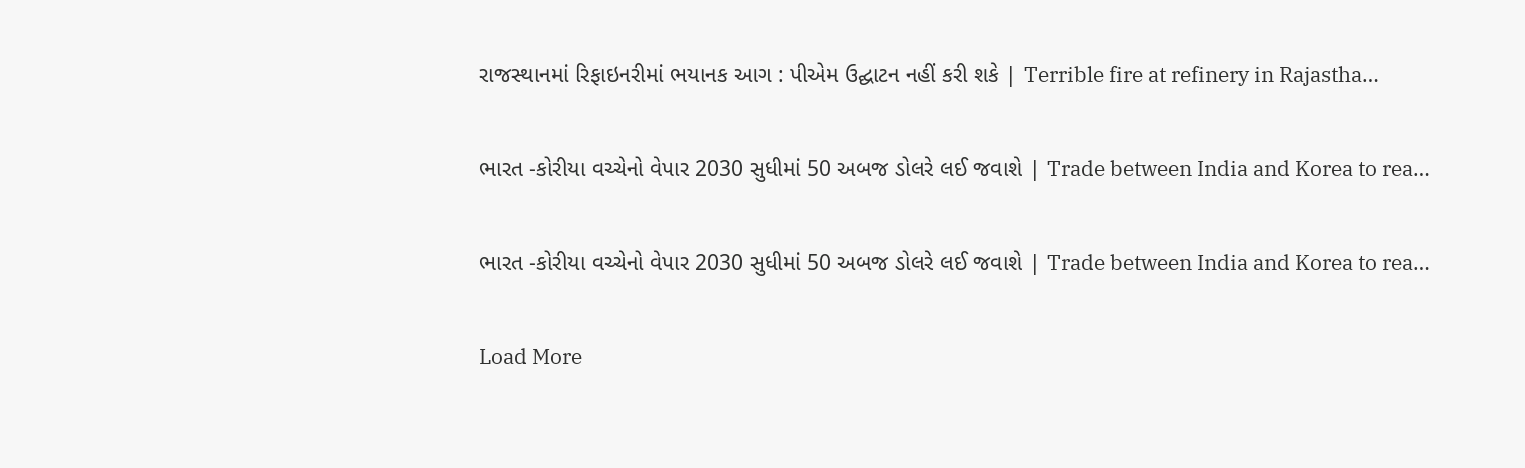રાજસ્થાનમાં રિફાઇનરીમાં ભયાનક આગ : પીએમ ઉદ્ઘાટન નહીં કરી શકે | Terrible fire at refinery in Rajastha…

ભારત -કોરીયા વચ્ચેનો વેપાર 2030 સુધીમાં 50 અબજ ડોલરે લઈ જવાશે | Trade between India and Korea to rea…

ભારત -કોરીયા વચ્ચેનો વેપાર 2030 સુધીમાં 50 અબજ ડોલરે લઈ જવાશે | Trade between India and Korea to rea…

Load More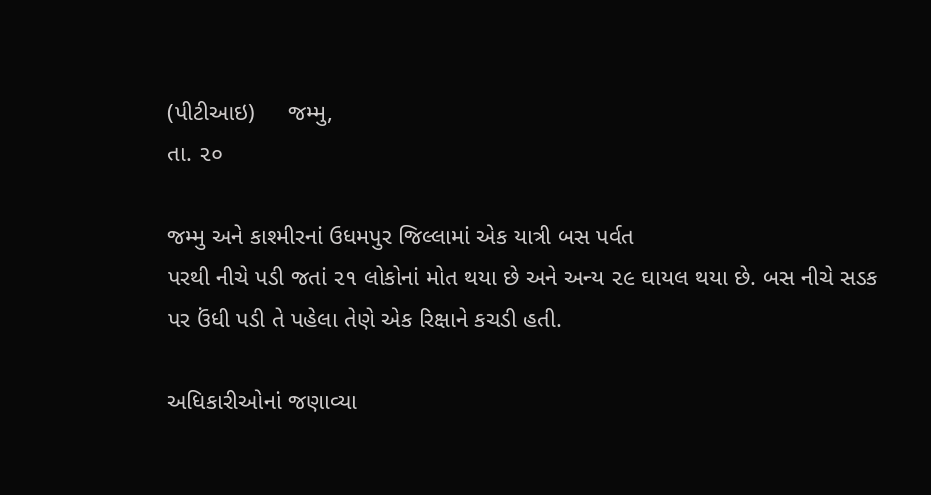(પીટીઆઇ)     જમ્મુ,
તા. ૨૦

જમ્મુ અને કાશ્મીરનાં ઉધમપુર જિલ્લામાં એક યાત્રી બસ પર્વત
પરથી નીચે પડી જતાં ૨૧ લોકોનાં મોત થયા છે અને અન્ય ૨૯ ઘાયલ થયા છે. બસ નીચે સડક
પર ઉંધી પડી તે પહેલા તેણે એક રિક્ષાને કચડી હતી.

અધિકારીઓનાં જણાવ્યા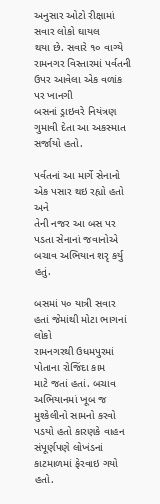અનુસાર ઓટો રીક્ષામાં સવાર લોકો ઘાયલ
થયા છે. સવારે ૧૦ વાગ્યે રામનગર વિસ્તારમાં પર્વતની ઉપર આવેલા એક વળાંક પર ખાનગી
બસનાં ડ્રાઇવરે નિયંત્રણ ગુમાવી દેતા આ અકસ્માત સર્જાયો હતો.

પર્વતનાં આ માર્ગે સેનાનો એક પસાર થઇ રહ્યો હતો અને
તેની નજર આ બસ પર પડતા સેનાનાં જવાનોએ બચાવ અભિયાન શરૃ કર્યુ હતું.

બસમાં ૫૦ યાત્રી સવાર હતાં જેમાંથી મોટા ભાગનાં લોકો
રામનગરથી ઉધમપુરમાં  પોતાના રોજિંદા કામ
માટે જતાં હતાં. બચાવ અભિયાનમાં ખૂબ જ મુશ્કેલીનો સામનો કરવો પડયો હતો કારણકે વાહન
સંપૂર્ણપણે લોખંડનાં કાટમાળમાં ફેરવાઇ ગયો હતો.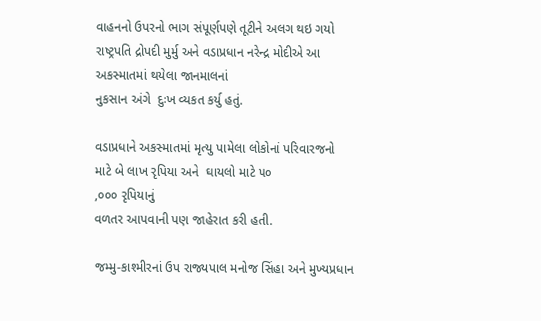વાહનનો ઉપરનો ભાગ સંપૂર્ણપણે તૂટીને અલગ થઇ ગયો
રાષ્ટ્રપતિ દ્રોપદી મુર્મુ અને વડાપ્રધાન નરેન્દ્ર મોદીએ આ અકસ્માતમાં થયેલા જાનમાલનાં
નુકસાન અંગે  દુઃખ વ્યકત કર્યુ હતું.

વડાપ્રધાને અકસ્માતમાં મૃત્યુ પામેલા લોકોનાં પરિવારજનો
માટે બે લાખ રૃપિયા અને  ઘાયલો માટે ૫૦
,૦૦૦ રૃપિયાનું
વળતર આપવાની પણ જાહેરાત કરી હતી.

જમ્મુ-કાશ્મીરનાં ઉપ રાજ્યપાલ મનોજ સિંહા અને મુખ્યપ્રધાન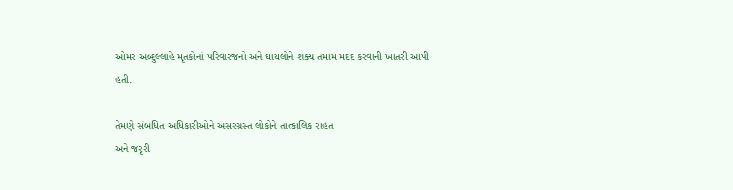ઓમર અબ્દુલ્લાહે મૃતકોનાં પરિવારજનો અને ઘાયલોને શક્ય તમામ મદદ કરવાની ખાતરી આપી
હતી.

તેમણે સંબધિત અધિકારીઓને અસરગ્રસ્ત લોકોને તાત્કાલિક રાહત
અને જરૃરી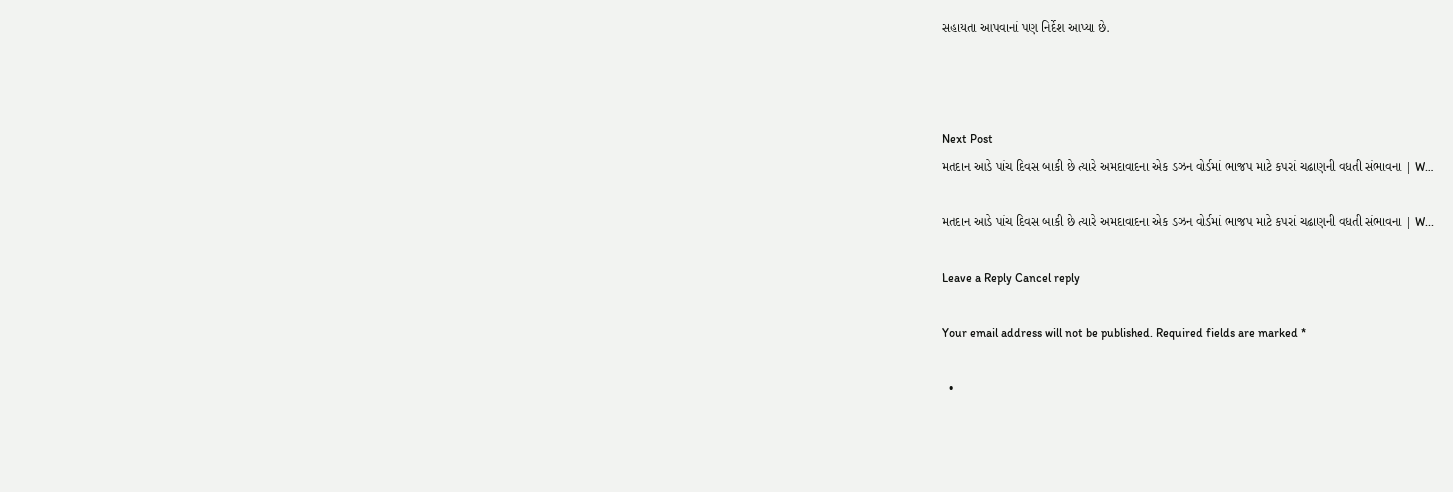સહાયતા આપવાનાં પણ નિર્દેશ આપ્યા છે.



Next Post
મતદાન આડે પાંચ દિવસ બાકી છે ત્યારે અમદાવાદના એક ડઝન વોર્ડમાં ભાજપ માટે કપરાં ચઢાણની વધતી સંભાવના | W…

મતદાન આડે પાંચ દિવસ બાકી છે ત્યારે અમદાવાદના એક ડઝન વોર્ડમાં ભાજપ માટે કપરાં ચઢાણની વધતી સંભાવના | W...

Leave a Reply Cancel reply

Your email address will not be published. Required fields are marked *

  •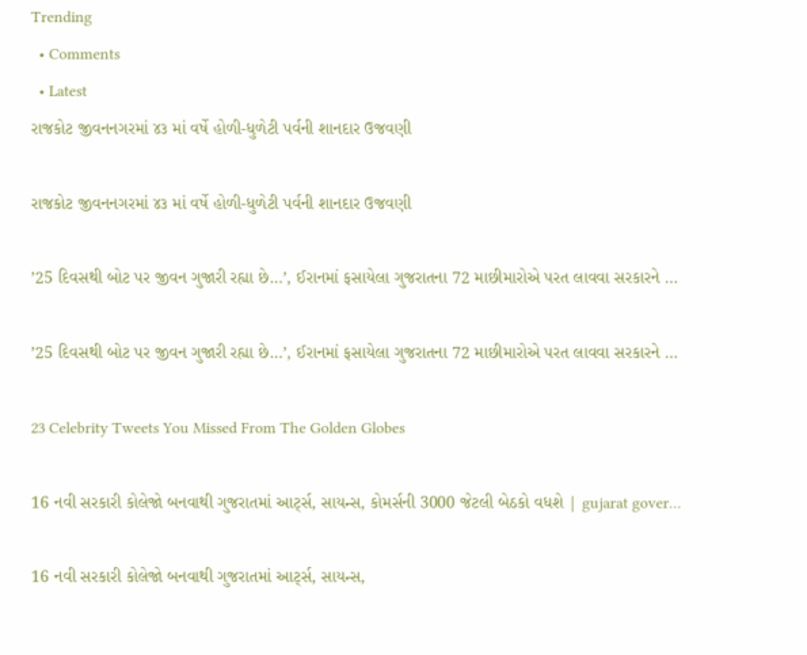Trending
  • Comments
  • Latest
રાજકોટ જીવનનગરમાં ૪૩ માં વર્ષે હોળી-ધુળેટી પર્વની શાનદાર ઉજવણી

રાજકોટ જીવનનગરમાં ૪૩ માં વર્ષે હોળી-ધુળેટી પર્વની શાનદાર ઉજવણી

’25 દિવસથી બોટ પર જીવન ગુજારી રહ્યા છે…’, ઈરાનમાં ફસાયેલા ગુજરાતના 72 માછીમારોએ પરત લાવવા સરકારને …

’25 દિવસથી બોટ પર જીવન ગુજારી રહ્યા છે…’, ઈરાનમાં ફસાયેલા ગુજરાતના 72 માછીમારોએ પરત લાવવા સરકારને …

23 Celebrity Tweets You Missed From The Golden Globes

16 નવી સરકારી કોલેજો બનવાથી ગુજરાતમાં આર્ટ્સ, સાયન્સ, કોમર્સની 3000 જેટલી બેઠકો વધશે | gujarat gover…

16 નવી સરકારી કોલેજો બનવાથી ગુજરાતમાં આર્ટ્સ, સાયન્સ,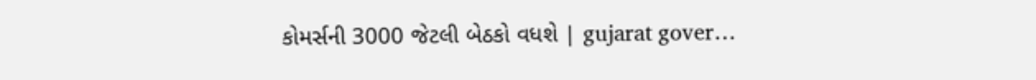કોમર્સની 3000 જેટલી બેઠકો વધશે | gujarat gover…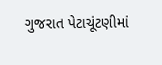ગુજરાત પેટાચૂંટણીમાં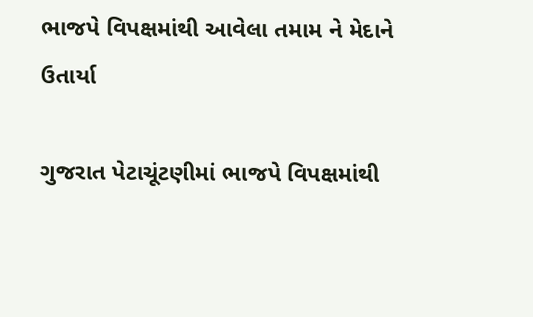ભાજપે વિપક્ષમાંથી આવેલા તમામ ને મેદાને ઉતાર્યા

ગુજરાત પેટાચૂંટણીમાં ભાજપે વિપક્ષમાંથી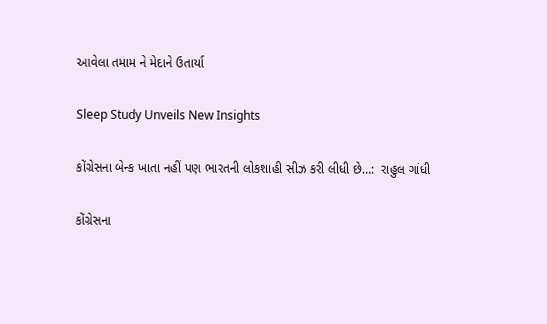આવેલા તમામ ને મેદાને ઉતાર્યા

Sleep Study Unveils New Insights

કોંગ્રેસના બેન્ક ખાતા નહીં પણ ભારતની લોકશાહી સીઝ કરી લીધી છે…:  રાહુલ ગાંધી

કોંગ્રેસના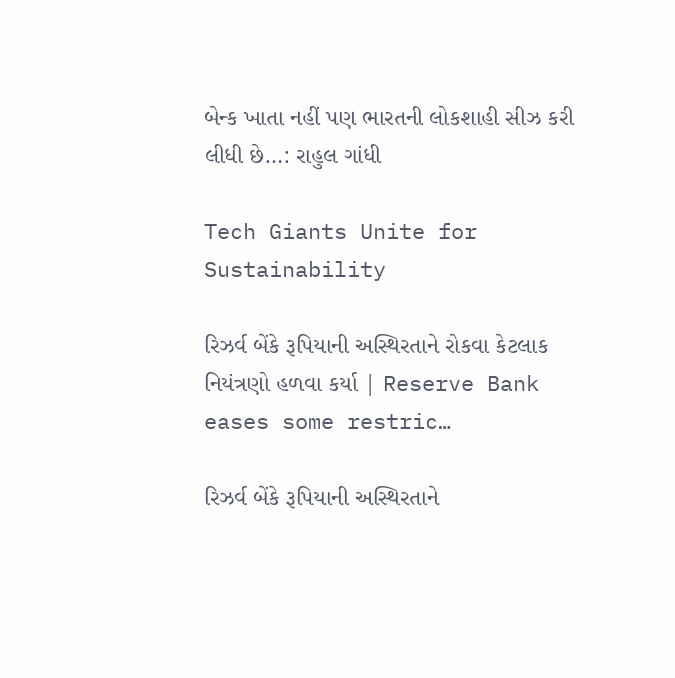બેન્ક ખાતા નહીં પણ ભારતની લોકશાહી સીઝ કરી લીધી છે…: રાહુલ ગાંધી

Tech Giants Unite for Sustainability

રિઝર્વ બેંકે રૂપિયાની અસ્થિરતાને રોકવા કેટલાક નિયંત્રણો હળવા કર્યા | Reserve Bank eases some restric…

રિઝર્વ બેંકે રૂપિયાની અસ્થિરતાને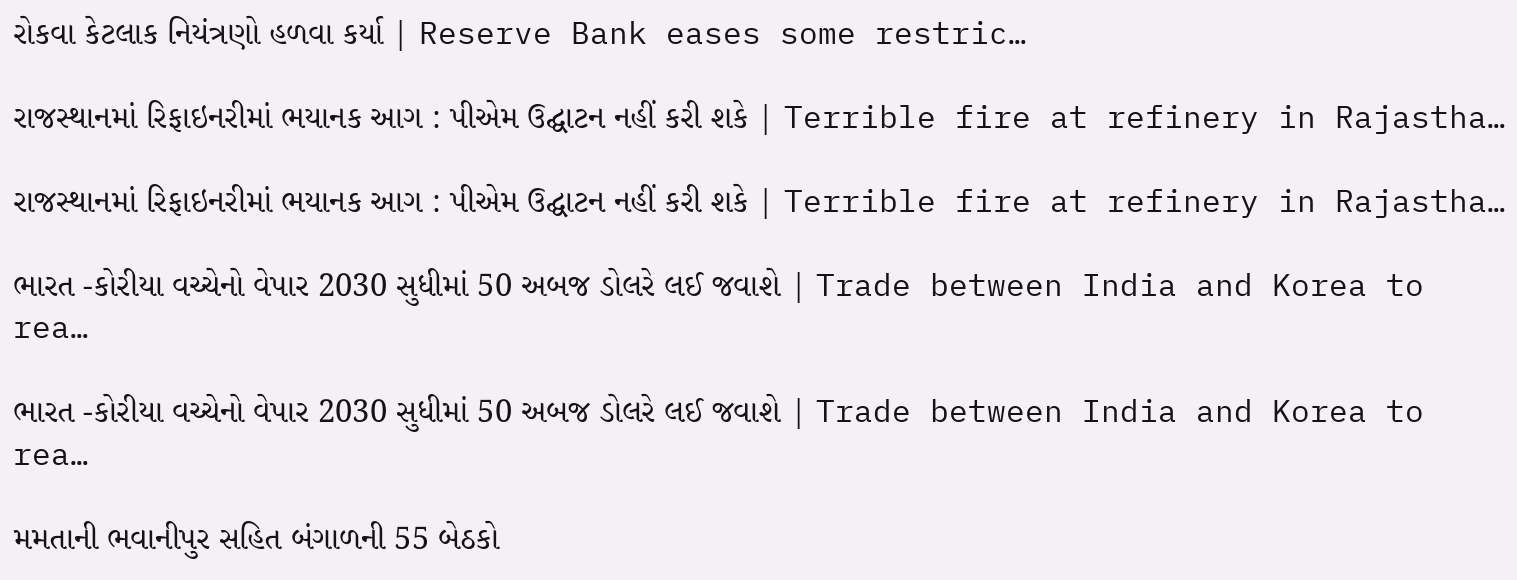રોકવા કેટલાક નિયંત્રણો હળવા કર્યા | Reserve Bank eases some restric…

રાજસ્થાનમાં રિફાઇનરીમાં ભયાનક આગ : પીએમ ઉદ્ઘાટન નહીં કરી શકે | Terrible fire at refinery in Rajastha…

રાજસ્થાનમાં રિફાઇનરીમાં ભયાનક આગ : પીએમ ઉદ્ઘાટન નહીં કરી શકે | Terrible fire at refinery in Rajastha…

ભારત -કોરીયા વચ્ચેનો વેપાર 2030 સુધીમાં 50 અબજ ડોલરે લઈ જવાશે | Trade between India and Korea to rea…

ભારત -કોરીયા વચ્ચેનો વેપાર 2030 સુધીમાં 50 અબજ ડોલરે લઈ જવાશે | Trade between India and Korea to rea…

મમતાની ભવાનીપુર સહિત બંગાળની 55 બેઠકો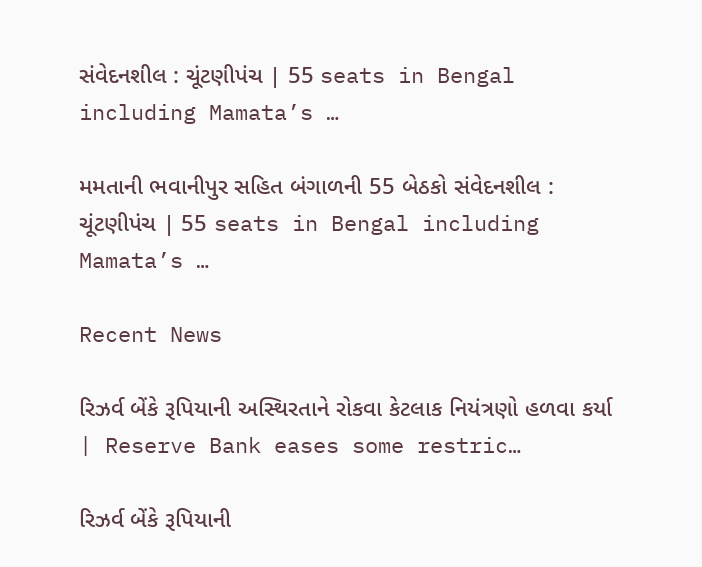સંવેદનશીલ : ચૂંટણીપંચ | 55 seats in Bengal including Mamata’s …

મમતાની ભવાનીપુર સહિત બંગાળની 55 બેઠકો સંવેદનશીલ : ચૂંટણીપંચ | 55 seats in Bengal including Mamata’s …

Recent News

રિઝર્વ બેંકે રૂપિયાની અસ્થિરતાને રોકવા કેટલાક નિયંત્રણો હળવા કર્યા | Reserve Bank eases some restric…

રિઝર્વ બેંકે રૂપિયાની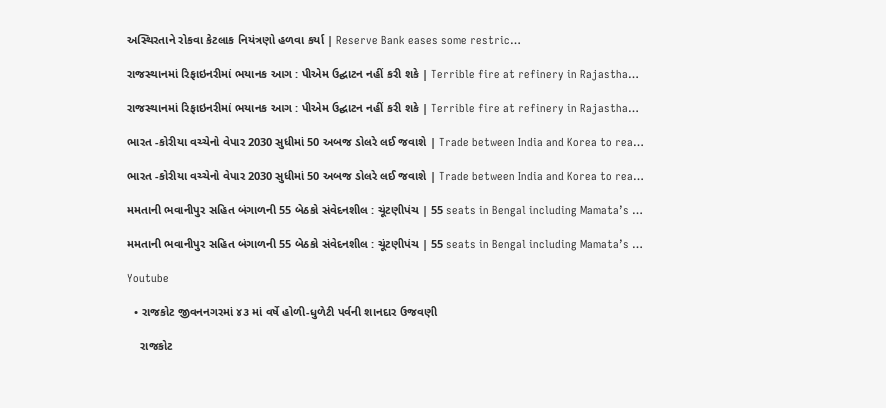અસ્થિરતાને રોકવા કેટલાક નિયંત્રણો હળવા કર્યા | Reserve Bank eases some restric…

રાજસ્થાનમાં રિફાઇનરીમાં ભયાનક આગ : પીએમ ઉદ્ઘાટન નહીં કરી શકે | Terrible fire at refinery in Rajastha…

રાજસ્થાનમાં રિફાઇનરીમાં ભયાનક આગ : પીએમ ઉદ્ઘાટન નહીં કરી શકે | Terrible fire at refinery in Rajastha…

ભારત -કોરીયા વચ્ચેનો વેપાર 2030 સુધીમાં 50 અબજ ડોલરે લઈ જવાશે | Trade between India and Korea to rea…

ભારત -કોરીયા વચ્ચેનો વેપાર 2030 સુધીમાં 50 અબજ ડોલરે લઈ જવાશે | Trade between India and Korea to rea…

મમતાની ભવાનીપુર સહિત બંગાળની 55 બેઠકો સંવેદનશીલ : ચૂંટણીપંચ | 55 seats in Bengal including Mamata’s …

મમતાની ભવાનીપુર સહિત બંગાળની 55 બેઠકો સંવેદનશીલ : ચૂંટણીપંચ | 55 seats in Bengal including Mamata’s …

Youtube

  • રાજકોટ જીવનનગરમાં ૪૩ માં વર્ષે હોળી-ધુળેટી પર્વની શાનદાર ઉજવણી

    રાજકોટ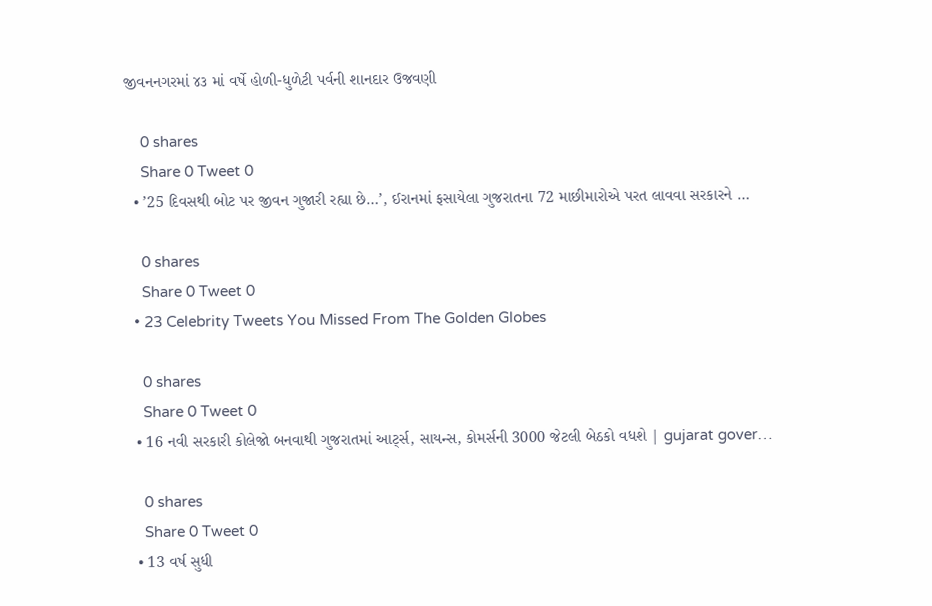જીવનનગરમાં ૪૩ માં વર્ષે હોળી-ધુળેટી પર્વની શાનદાર ઉજવણી

    0 shares
    Share 0 Tweet 0
  • ’25 દિવસથી બોટ પર જીવન ગુજારી રહ્યા છે…’, ઈરાનમાં ફસાયેલા ગુજરાતના 72 માછીમારોએ પરત લાવવા સરકારને …

    0 shares
    Share 0 Tweet 0
  • 23 Celebrity Tweets You Missed From The Golden Globes

    0 shares
    Share 0 Tweet 0
  • 16 નવી સરકારી કોલેજો બનવાથી ગુજરાતમાં આર્ટ્સ, સાયન્સ, કોમર્સની 3000 જેટલી બેઠકો વધશે | gujarat gover…

    0 shares
    Share 0 Tweet 0
  • 13 વર્ષ સુધી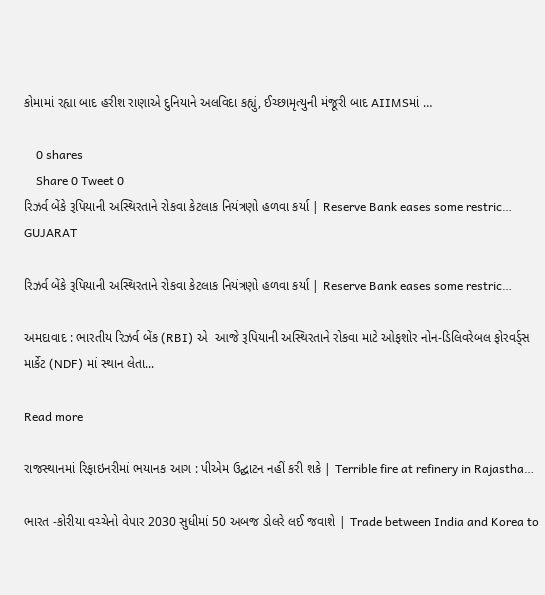કોમામાં રહ્યા બાદ હરીશ રાણાએ દુનિયાને અલવિદા કહ્યું, ઈચ્છામૃત્યુની મંજૂરી બાદ AIIMSમાં …

    0 shares
    Share 0 Tweet 0
રિઝર્વ બેંકે રૂપિયાની અસ્થિરતાને રોકવા કેટલાક નિયંત્રણો હળવા કર્યા | Reserve Bank eases some restric…
GUJARAT

રિઝર્વ બેંકે રૂપિયાની અસ્થિરતાને રોકવા કેટલાક નિયંત્રણો હળવા કર્યા | Reserve Bank eases some restric…

અમદાવાદ : ભારતીય રિઝર્વ બેંક (RBI) એ  આજે રૂપિયાની અસ્થિરતાને રોકવા માટે ઓફશોર નોન-ડિલિવરેબલ ફોરવર્ડ્સ માર્કેટ (NDF) માં સ્થાન લેતા...

Read more

રાજસ્થાનમાં રિફાઇનરીમાં ભયાનક આગ : પીએમ ઉદ્ઘાટન નહીં કરી શકે | Terrible fire at refinery in Rajastha…

ભારત -કોરીયા વચ્ચેનો વેપાર 2030 સુધીમાં 50 અબજ ડોલરે લઈ જવાશે | Trade between India and Korea to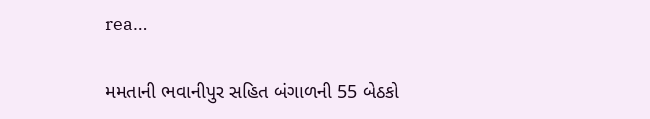rea…

મમતાની ભવાનીપુર સહિત બંગાળની 55 બેઠકો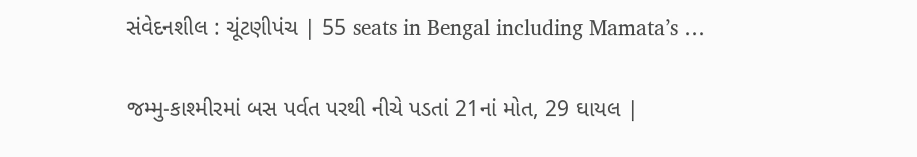સંવેદનશીલ : ચૂંટણીપંચ | 55 seats in Bengal including Mamata’s …

જમ્મુ-કાશ્મીરમાં બસ પર્વત પરથી નીચે પડતાં 21નાં મોત, 29 ઘાયલ |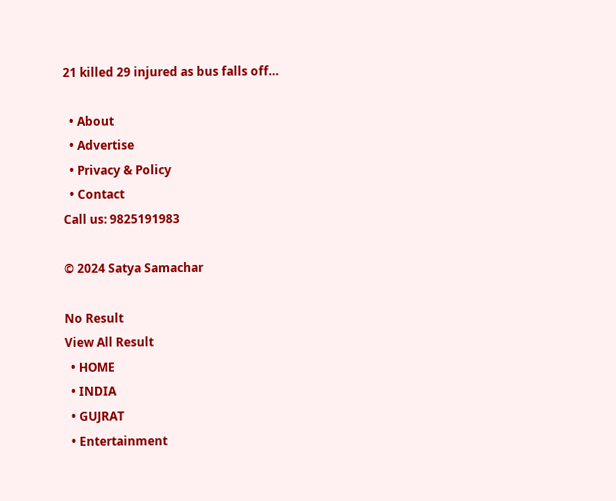21 killed 29 injured as bus falls off…

  • About
  • Advertise
  • Privacy & Policy
  • Contact
Call us: 9825191983

© 2024 Satya Samachar

No Result
View All Result
  • HOME
  • INDIA
  • GUJRAT
  • Entertainment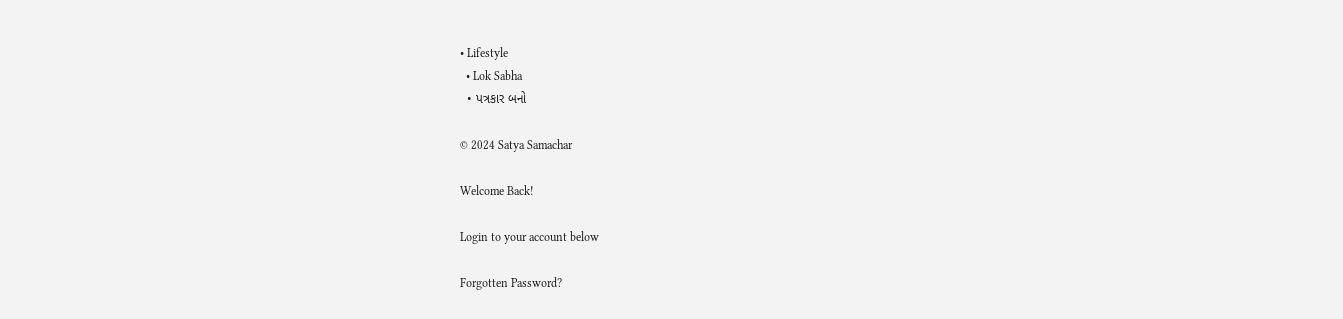• Lifestyle
  • Lok Sabha
  • પત્રકાર બનો

© 2024 Satya Samachar

Welcome Back!

Login to your account below

Forgotten Password?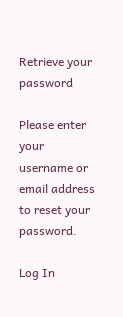Retrieve your password

Please enter your username or email address to reset your password.

Log In